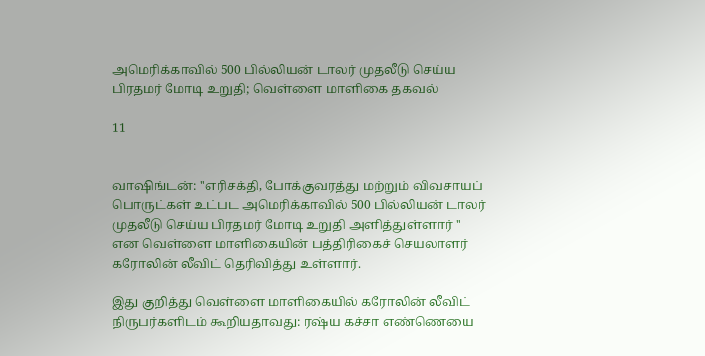அமெரிக்காவில் 500 பில்லியன் டாலர் முதலீடு செய்ய பிரதமர் மோடி உறுதி; வெள்ளை மாளிகை தகவல்

11


வாஷிங்டன்: ''எரிசக்தி, போக்குவரத்து மற்றும் விவசாயப் பொருட்கள் உட்பட அமெரிக்காவில் 500 பில்லியன் டாலர் முதலீடு செய்ய பிரதமர் மோடி உறுதி அளித்துள்ளார் '' என வெள்ளை மாளிகையின் பத்திரிகைச் செயலாளர் கரோலின் லீவிட் தெரிவித்து உள்ளார்.

இது குறித்து வெள்ளை மாளிகையில் கரோலின் லீவிட் நிருபர்களிடம் கூறியதாவது: ரஷ்ய கச்சா எண்ணெயை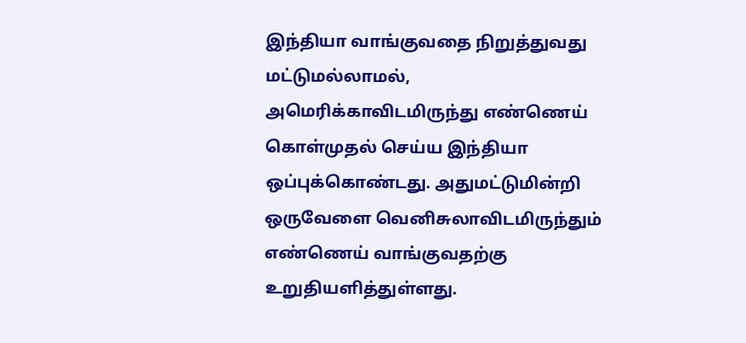இந்தியா வாங்குவதை நிறுத்துவது மட்டுமல்லாமல், அமெரிக்காவிடமிருந்து எண்ணெய் கொள்முதல் செய்ய இந்தியா ஒப்புக்கொண்டது. அதுமட்டுமின்றி ஒருவேளை வெனிசுலாவிடமிருந்தும் எண்ணெய் வாங்குவதற்கு உறுதியளித்துள்ளது.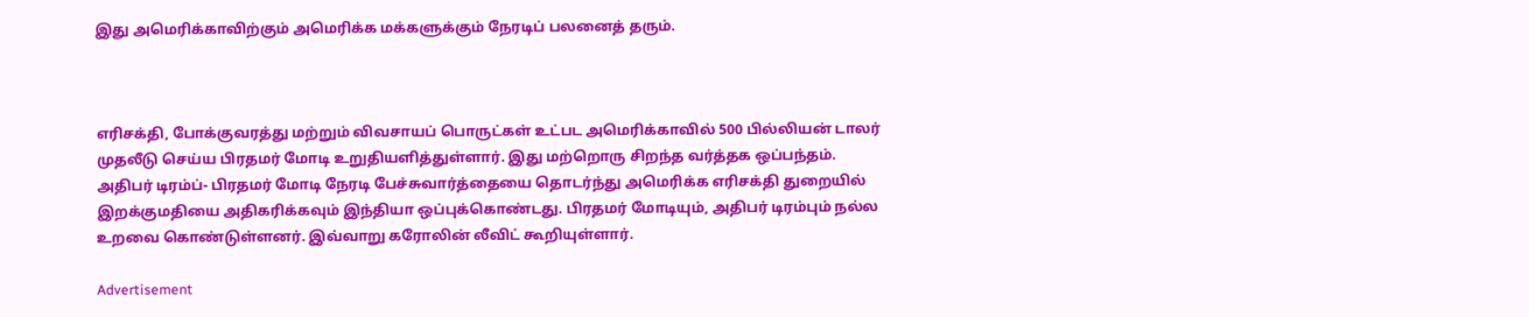இது அமெரிக்காவிற்கும் அமெரிக்க மக்களுக்கும் நேரடிப் பலனைத் தரும்.



எரிசக்தி, போக்குவரத்து மற்றும் விவசாயப் பொருட்கள் உட்பட அமெரிக்காவில் 500 பில்லியன் டாலர் முதலீடு செய்ய பிரதமர் மோடி உறுதியளித்துள்ளார். இது மற்றொரு சிறந்த வர்த்தக ஒப்பந்தம். அதிபர் டிரம்ப்- பிரதமர் மோடி நேரடி பேச்சுவார்த்தையை தொடர்ந்து அமெரிக்க எரிசக்தி துறையில் இறக்குமதியை அதிகரிக்கவும் இந்தியா ஒப்புக்கொண்டது. பிரதமர் மோடியும், அதிபர் டிரம்பும் நல்ல உறவை கொண்டுள்ளனர். இவ்வாறு கரோலின் லீவிட் கூறியுள்ளார்.

Advertisement